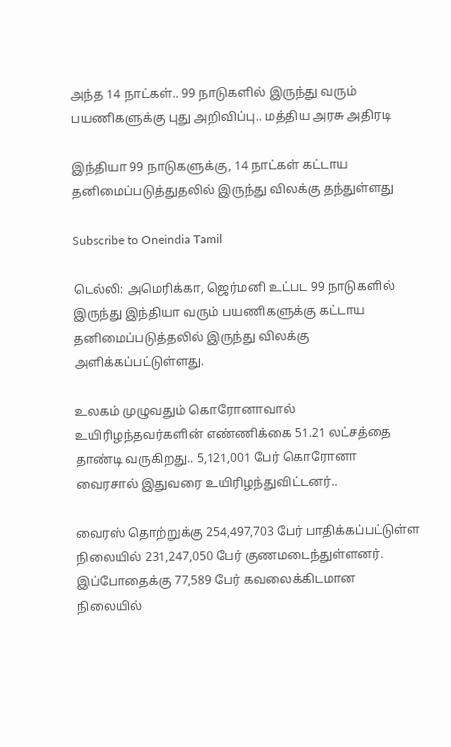அந்த 14 நாட்கள்.. 99 நாடுகளில் இருந்து வரும் பயணிகளுக்கு புது அறிவிப்பு.. மத்திய அரசு அதிரடி

இந்தியா 99 நாடுகளுக்கு, 14 நாட்கள் கட்டாய தனிமைப்படுத்துதலில் இருந்து விலக்கு தந்துள்ளது

Subscribe to Oneindia Tamil

டெல்லி: அமெரிக்கா, ஜெர்மனி உட்பட 99 நாடுகளில் இருந்து இந்தியா வரும் பயணிகளுக்கு கட்டாய தனிமைப்படுத்தலில் இருந்து விலக்கு அளிக்கப்பட்டுள்ளது.

உலகம் முழுவதும் கொரோனாவால் உயிரிழந்தவர்களின் எண்ணிக்கை 51.21 லட்சத்தை தாண்டி வருகிறது.. 5,121,001 பேர் கொரோனா வைரசால் இதுவரை உயிரிழந்துவிட்டனர்..

வைரஸ் தொற்றுக்கு 254,497,703 பேர் பாதிக்கப்பட்டுள்ள நிலையில் 231,247,050 பேர் குணமடைந்துள்ளனர். இப்போதைக்கு 77,589 பேர் கவலைக்கிடமான நிலையில்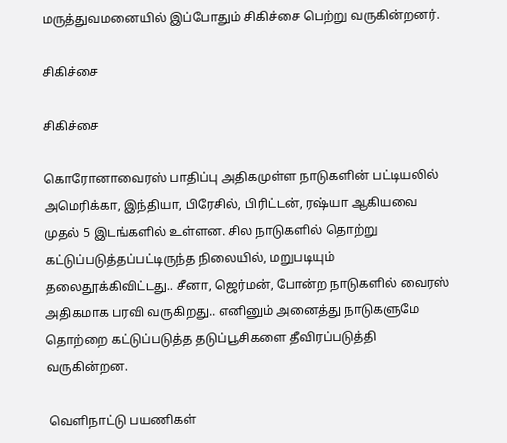மருத்துவமனையில் இப்போதும் சிகிச்சை பெற்று வருகின்றனர்.

சிகிச்சை

சிகிச்சை

கொரோனாவைரஸ் பாதிப்பு அதிகமுள்ள நாடுகளின் பட்டியலில் அமெரிக்கா, இந்தியா, பிரேசில், பிரிட்டன், ரஷ்யா ஆகியவை முதல் 5 இடங்களில் உள்ளன. சில நாடுகளில் தொற்று கட்டுப்படுத்தப்பட்டிருந்த நிலையில், மறுபடியும் தலைதூக்கிவிட்டது.. சீனா, ஜெர்மன், போன்ற நாடுகளில் வைரஸ் அதிகமாக பரவி வருகிறது.. எனினும் அனைத்து நாடுகளுமே தொற்றை கட்டுப்படுத்த தடுப்பூசிகளை தீவிரப்படுத்தி வருகின்றன.

 வெளிநாட்டு பயணிகள்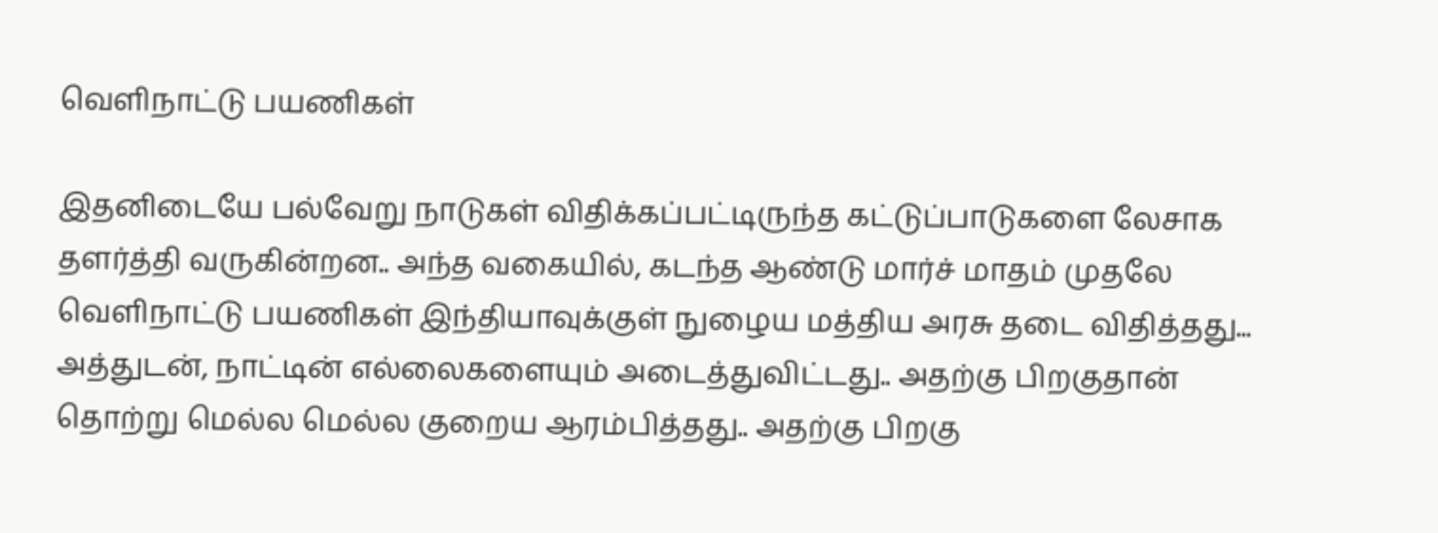வெளிநாட்டு பயணிகள்

இதனிடையே பல்வேறு நாடுகள் விதிக்கப்பட்டிருந்த கட்டுப்பாடுகளை லேசாக தளர்த்தி வருகின்றன.. அந்த வகையில், கடந்த ஆண்டு மார்ச் மாதம் முதலே வெளிநாட்டு பயணிகள் இந்தியாவுக்குள் நுழைய மத்திய அரசு தடை விதித்தது... அத்துடன், நாட்டின் எல்லைகளையும் அடைத்துவிட்டது.. அதற்கு பிறகுதான் தொற்று மெல்ல மெல்ல குறைய ஆரம்பித்தது.. அதற்கு பிறகு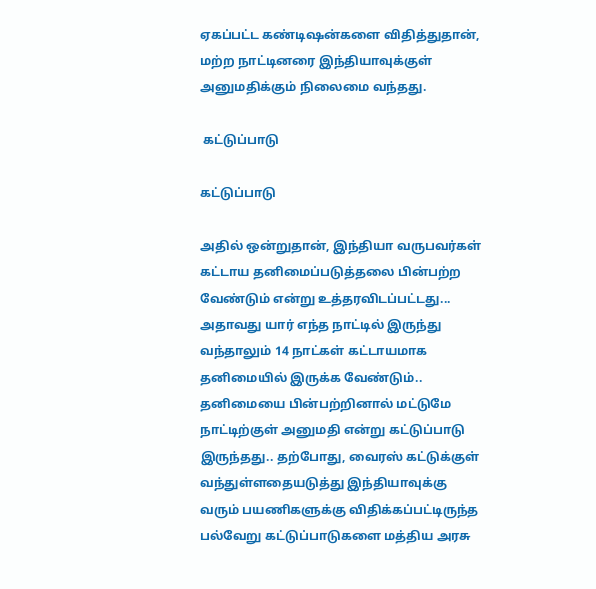ஏகப்பட்ட கண்டிஷன்களை விதித்துதான், மற்ற நாட்டினரை இந்தியாவுக்குள் அனுமதிக்கும் நிலைமை வந்தது.

 கட்டுப்பாடு

கட்டுப்பாடு

அதில் ஒன்றுதான், இந்தியா வருபவர்கள் கட்டாய தனிமைப்படுத்தலை பின்பற்ற வேண்டும் என்று உத்தரவிடப்பட்டது... அதாவது யார் எந்த நாட்டில் இருந்து வந்தாலும் 14 நாட்கள் கட்டாயமாக தனிமையில் இருக்க வேண்டும்.. தனிமையை பின்பற்றினால் மட்டுமே நாட்டிற்குள் அனுமதி என்று கட்டுப்பாடு இருந்தது.. தற்போது, வைரஸ் கட்டுக்குள் வந்துள்ளதையடுத்து இந்தியாவுக்கு வரும் பயணிகளுக்கு விதிக்கப்பட்டிருந்த பல்வேறு கட்டுப்பாடுகளை மத்திய அரசு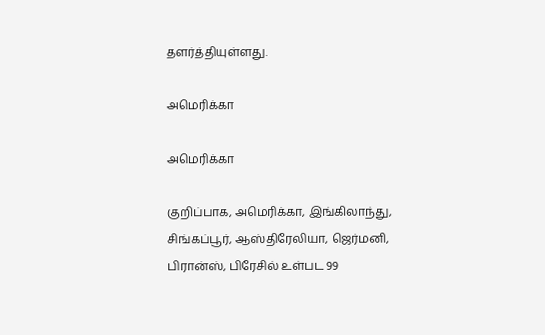தளர்த்தியுள்ளது.

அமெரிக்கா

அமெரிக்கா

குறிப்பாக, அமெரிக்கா, இங்கிலாந்து, சிங்கப்பூர், ஆஸ்திரேலியா, ஜெர்மனி, பிரான்ஸ், பிரேசில் உள்பட 99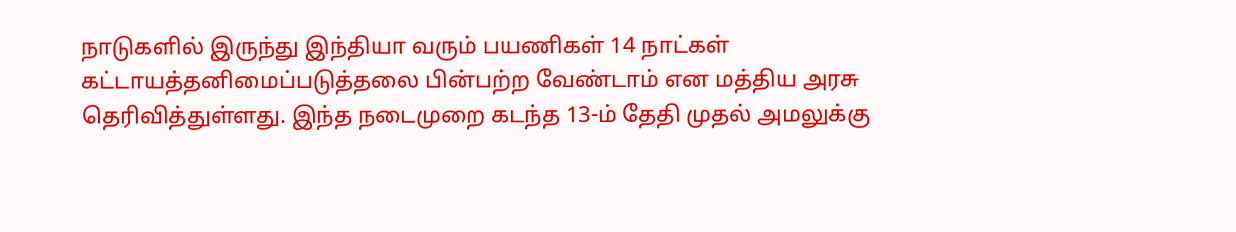நாடுகளில் இருந்து இந்தியா வரும் பயணிகள் 14 நாட்கள் கட்டாயத்தனிமைப்படுத்தலை பின்பற்ற வேண்டாம் என மத்திய அரசு தெரிவித்துள்ளது. இந்த நடைமுறை கடந்த 13-ம் தேதி முதல் அமலுக்கு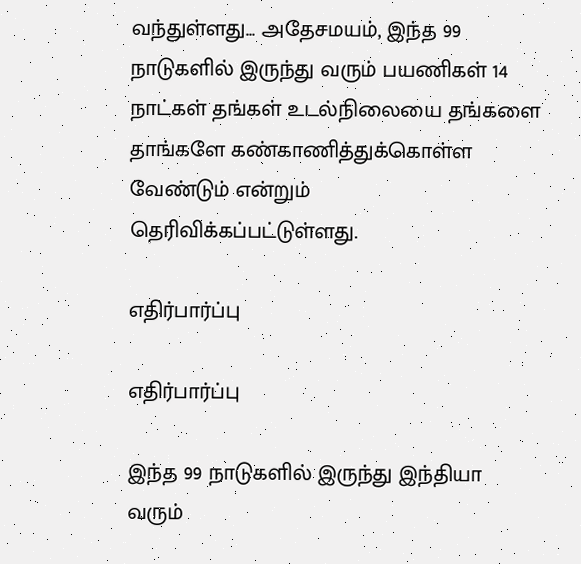வந்துள்ளது... அதேசமயம், இந்த 99 நாடுகளில் இருந்து வரும் பயணிகள் 14 நாட்கள் தங்கள் உடல்நிலையை தங்களை தாங்களே கண்காணித்துக்கொள்ள வேண்டும் என்றும் தெரிவிக்கப்பட்டுள்ளது.

எதிர்பார்ப்பு

எதிர்பார்ப்பு

இந்த 99 நாடுகளில் இருந்து இந்தியா வரும்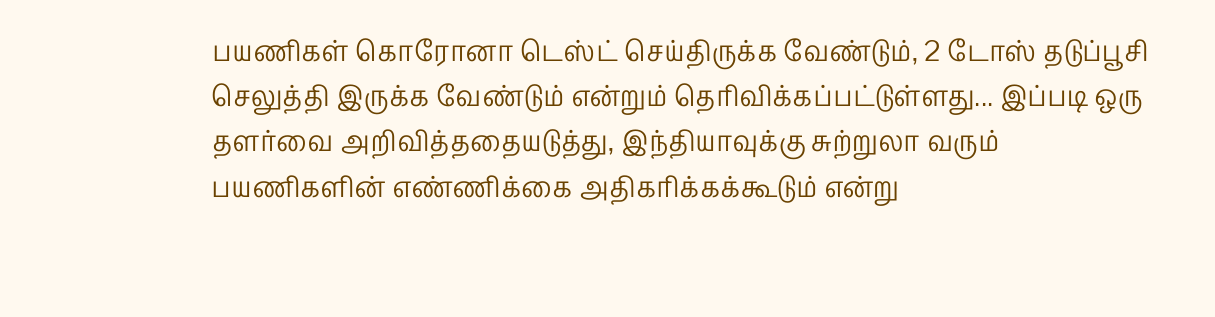பயணிகள் கொரோனா டெஸ்ட் செய்திருக்க வேண்டும், 2 டோஸ் தடுப்பூசி செலுத்தி இருக்க வேண்டும் என்றும் தெரிவிக்கப்பட்டுள்ளது... இப்படி ஒரு தளர்வை அறிவித்ததையடுத்து, இந்தியாவுக்கு சுற்றுலா வரும் பயணிகளின் எண்ணிக்கை அதிகரிக்கக்கூடும் என்று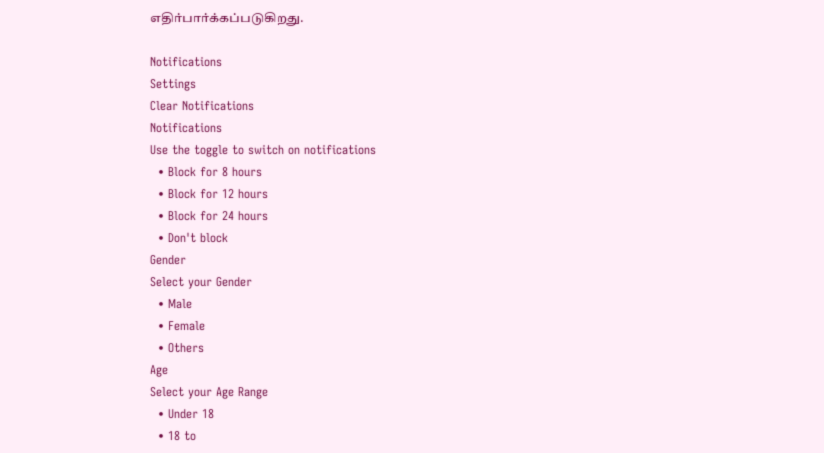எதிர்பார்க்கப்படுகிறது.

Notifications
Settings
Clear Notifications
Notifications
Use the toggle to switch on notifications
  • Block for 8 hours
  • Block for 12 hours
  • Block for 24 hours
  • Don't block
Gender
Select your Gender
  • Male
  • Female
  • Others
Age
Select your Age Range
  • Under 18
  • 18 to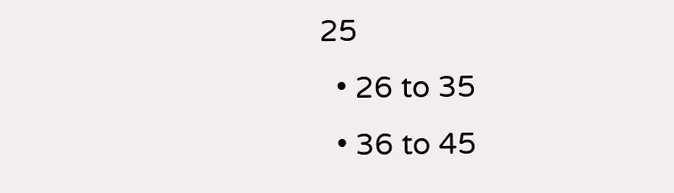25
  • 26 to 35
  • 36 to 45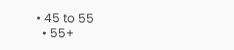• 45 to 55
  • 55+